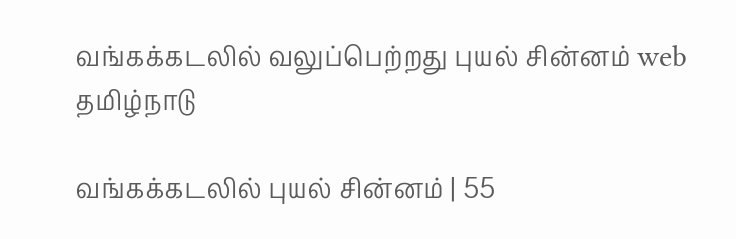வங்கக்கடலில் வலுப்பெற்றது புயல் சின்னம் web
தமிழ்நாடு

வங்கக்கடலில் புயல் சின்னம் | 55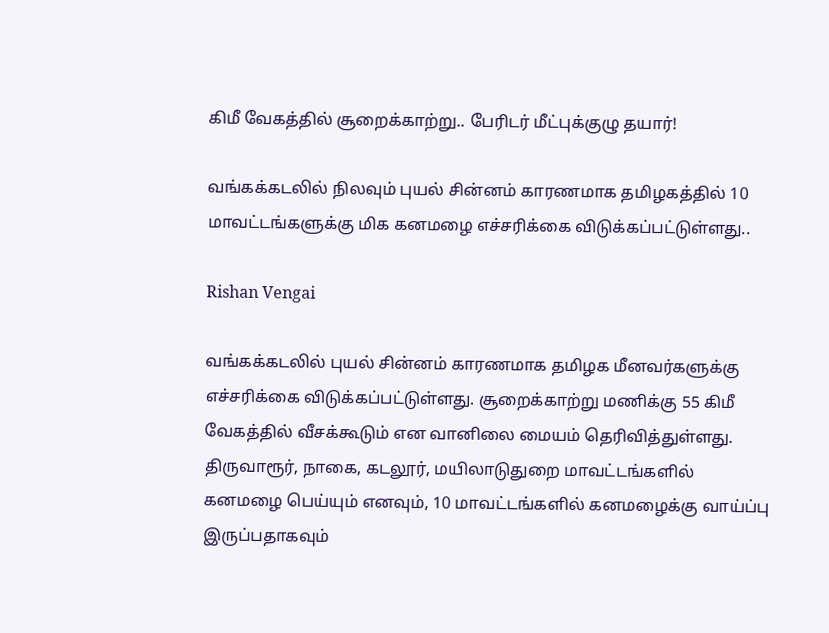கிமீ வேகத்தில் சூறைக்காற்று.. பேரிடர் மீட்புக்குழு தயார்!

வங்கக்கடலில் நிலவும் புயல் சின்னம் காரணமாக தமிழகத்தில் 10 மாவட்டங்களுக்கு மிக கனமழை எச்சரிக்கை விடுக்கப்பட்டுள்ளது..

Rishan Vengai

வங்கக்கடலில் புயல் சின்னம் காரணமாக தமிழக மீனவர்களுக்கு எச்சரிக்கை விடுக்கப்பட்டுள்ளது. சூறைக்காற்று மணிக்கு 55 கிமீ வேகத்தில் வீசக்கூடும் என வானிலை மையம் தெரிவித்துள்ளது. திருவாரூர், நாகை, கடலூர், மயிலாடுதுறை மாவட்டங்களில் கனமழை பெய்யும் எனவும், 10 மாவட்டங்களில் கனமழைக்கு வாய்ப்பு இருப்பதாகவும்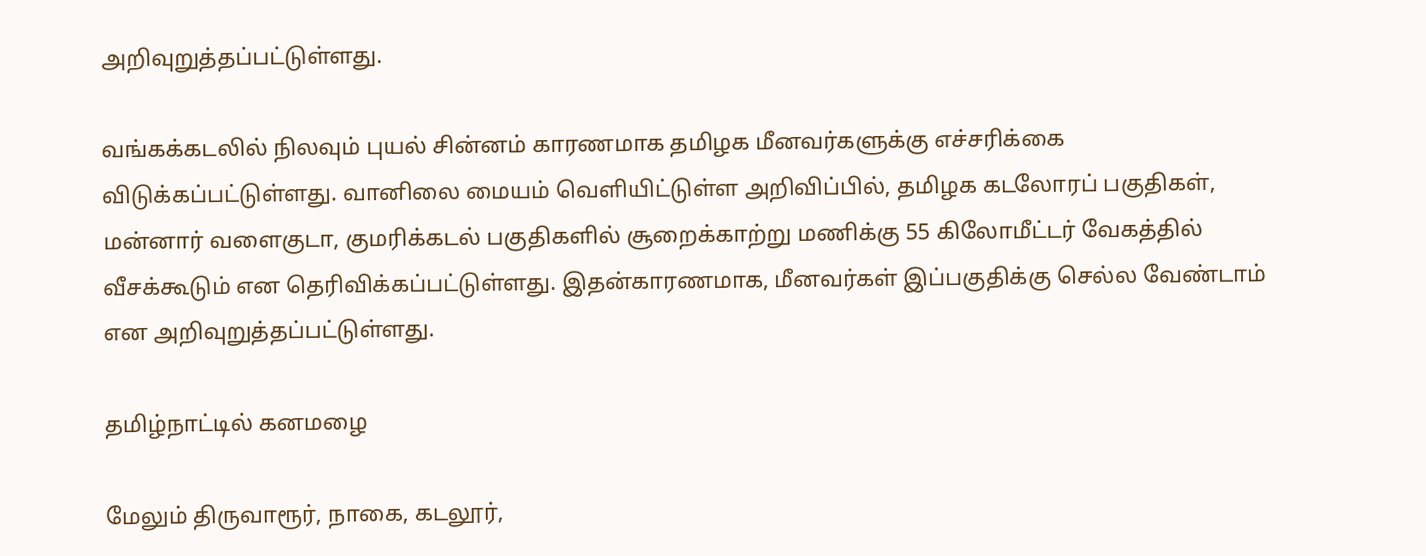அறிவுறுத்தப்பட்டுள்ளது.

வங்கக்கடலில் நிலவும் புயல் சின்னம் காரணமாக தமிழக மீனவர்களுக்கு எச்சரிக்கை விடுக்கப்பட்டுள்ளது. வானிலை மையம் வெளியிட்டுள்ள அறிவிப்பில், தமிழக கடலோரப் பகுதிகள், மன்னார் வளைகுடா, குமரிக்கடல் பகுதிகளில் சூறைக்காற்று மணிக்கு 55 கிலோமீட்டர் வேகத்தில் வீசக்கூடும் என தெரிவிக்கப்பட்டுள்ளது. இதன்காரணமாக, மீனவர்கள் இப்பகுதிக்கு செல்ல வேண்டாம் என அறிவுறுத்தப்பட்டுள்ளது.

தமிழ்நாட்டில் கனமழை

மேலும் திருவாரூர், நாகை, கடலூர்,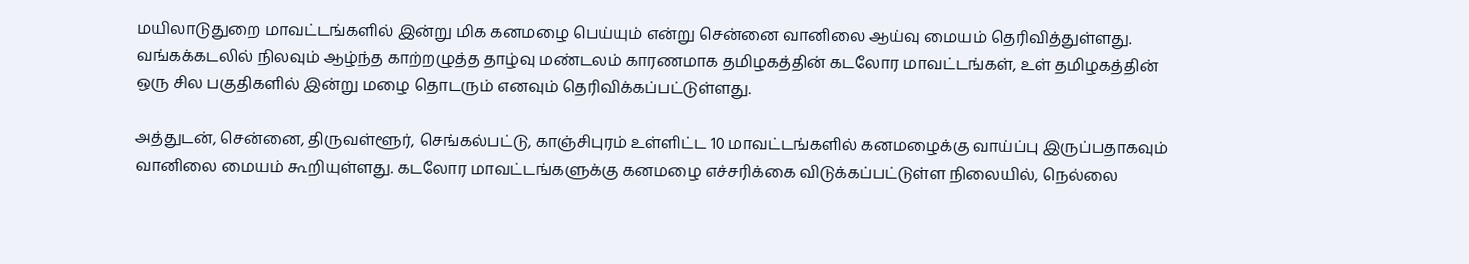மயிலாடுதுறை மாவட்டங்களில் இன்று மிக கனமழை பெய்யும் என்று சென்னை வானிலை ஆய்வு மையம் தெரிவித்துள்ளது. வங்கக்கடலில் நிலவும் ஆழ்ந்த காற்றழுத்த தாழ்வு மண்டலம் காரணமாக தமிழகத்தின் கடலோர மாவட்டங்கள், உள் தமிழகத்தின் ஒரு சில பகுதிகளில் இன்று மழை தொடரும் எனவும் தெரிவிக்கப்பட்டுள்ளது.

அத்துடன், சென்னை, திருவள்ளூர், செங்கல்பட்டு, காஞ்சிபுரம் உள்ளிட்ட 10 மாவட்டங்களில் கனமழைக்கு வாய்ப்பு இருப்பதாகவும் வானிலை மையம் கூறியுள்ளது. கடலோர மாவட்டங்களுக்கு கனமழை எச்சரிக்கை விடுக்கப்பட்டுள்ள நிலையில், நெல்லை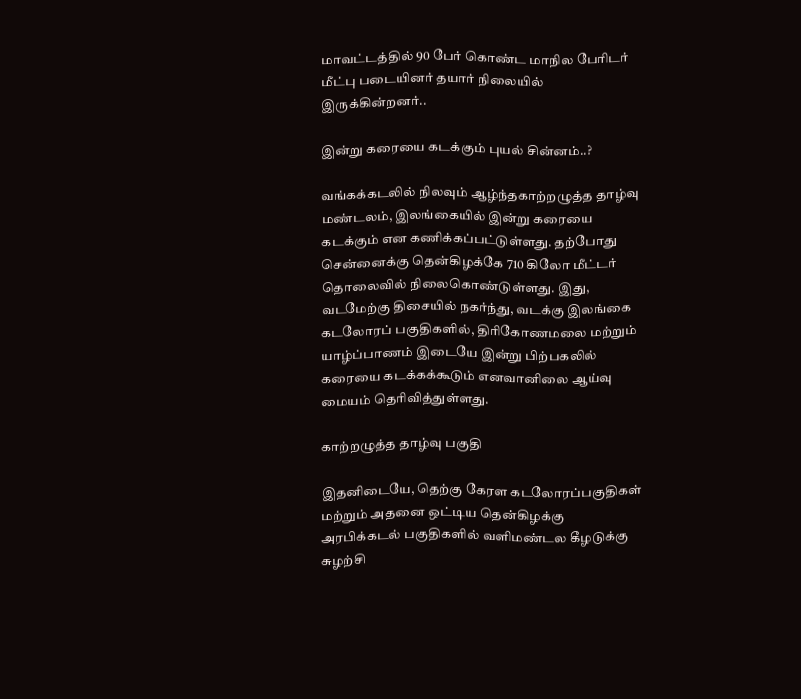மாவட்டத்தில் 90 பேர் கொண்ட மாநில பேரிடர் மீட்பு படையினர் தயார் நிலையில் இருக்கின்றனர்..

இன்று கரையை கடக்கும் புயல் சின்னம்..?

வங்கக்கடலில் நிலவும் ஆழ்ந்தகாற்றழுத்த தாழ்வு மண்டலம், இலங்கையில் இன்று கரையை கடக்கும் என கணிக்கப்பட்டுள்ளது. தற்போது சென்னைக்கு தென்கிழக்கே 710 கிலோ மீட்டர் தொலைவில் நிலைகொண்டுள்ளது. இது, வடமேற்கு திசையில் நகர்ந்து, வடக்கு இலங்கை கடலோரப் பகுதிகளில், திரிகோணமலை மற்றும் யாழ்ப்பாணம் இடையே இன்று பிற்பகலில் கரையை கடக்கக்கூடும் எனவானிலை ஆய்வு மையம் தெரிவித்துள்ளது.

காற்றழுத்த தாழ்வு பகுதி

இதனிடையே, தெற்கு கேரள கடலோரப்பகுதிகள் மற்றும் அதனை ஒட்டிய தென்கிழக்கு அரபிக்கடல் பகுதிகளில் வளிமண்டல கீழடுக்கு சுழற்சி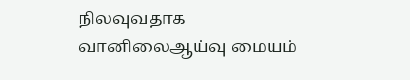நிலவுவதாக வானிலைஆய்வு மையம்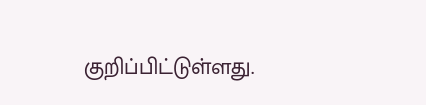குறிப்பிட்டுள்ளது.